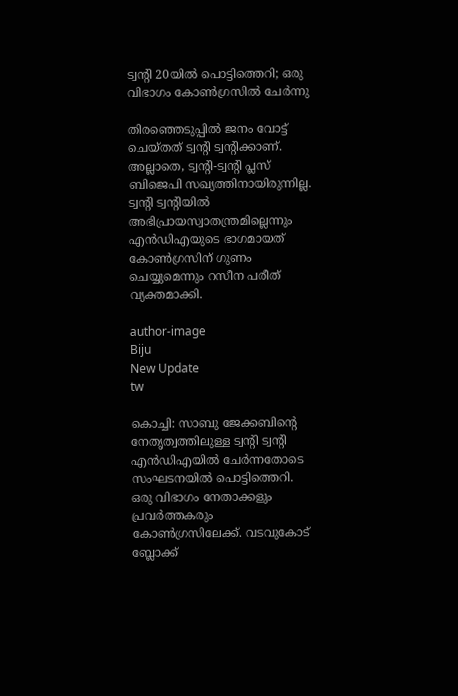ട്വന്റി 20യില്‍ പൊട്ടിത്തെറി; ഒരു വിഭാഗം കോണ്‍ഗ്രസില്‍ ചേര്‍ന്നു

തിരഞ്ഞെടുപ്പില്‍ ജനം വോട്ട് ചെയ്തത് ട്വന്റി ട്വന്റിക്കാണ്. അല്ലാതെ, ട്വന്റി-ട്വന്റി പ്ലസ് ബിജെപി സഖ്യത്തിനായിരുന്നില്ല. ട്വന്റി ട്വന്റിയില്‍ അഭിപ്രായസ്വാതന്ത്രമില്ലെന്നും എന്‍ഡിഎയുടെ ഭാഗമായത് കോണ്‍ഗ്രസിന് ഗുണം ചെയ്യുമെന്നും റസീന പരീത് വ്യക്തമാക്കി.

author-image
Biju
New Update
tw

കൊച്ചി: സാബു ജേക്കബിന്റെ നേതൃത്വത്തിലുള്ള ട്വന്റി ട്വന്റി എന്‍ഡിഎയില്‍ ചേര്‍ന്നതോടെ സംഘടനയില്‍ പൊട്ടിത്തെറി. ഒരു വിഭാഗം നേതാക്കളും പ്രവര്‍ത്തകരും കോണ്‍ഗ്രസിലേക്ക്. വടവുകോട് ബ്ലോക്ക്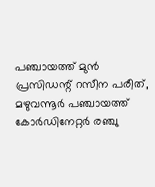പഞ്ചായത്ത് മുന്‍ പ്രസിഡന്റ് റസീന പരീത്, മഴുവന്നൂര്‍ പഞ്ചായത്ത് കോര്‍ഡിനേറ്റര്‍ രഞ്ചു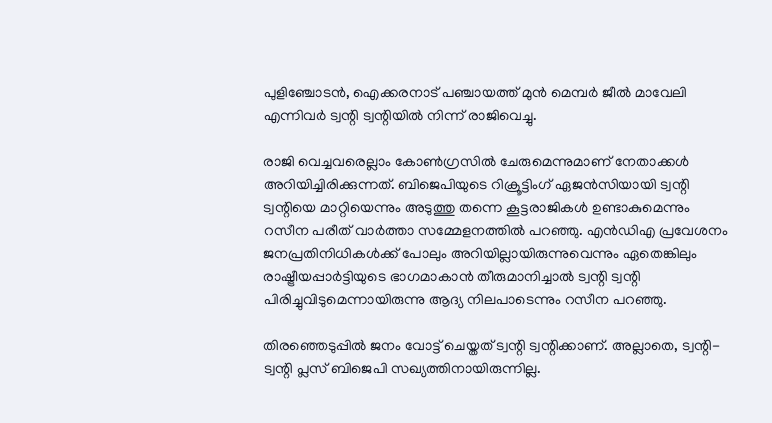പുളിഞ്ചോടന്‍, ഐക്കരനാട് പഞ്ചായത്ത് മുന്‍ മെമ്പര്‍ ജീല്‍ മാവേലി എന്നിവര്‍ ട്വന്റി ട്വന്റിയില്‍ നിന്ന് രാജിവെച്ചു.

രാജി വെച്ചവരെല്ലാം കോണ്‍ഗ്രസില്‍ ചേരുമെന്നുമാണ് നേതാക്കള്‍ അറിയിച്ചിരിക്കുന്നത്. ബിജെപിയുടെ റിക്രൂട്ടിംഗ് ഏജന്‍സിയായി ട്വന്റി ട്വന്റിയെ മാറ്റിയെന്നും അടുത്തു തന്നെ കൂട്ടരാജികള്‍ ഉണ്ടാകുമെന്നും റസീന പരീത് വാര്‍ത്താ സമ്മേളനത്തില്‍ പറഞ്ഞു. എന്‍ഡിഎ പ്രവേശനം ജനപ്രതിനിധികള്‍ക്ക് പോലും അറിയില്ലായിരുന്നുവെന്നും ഏതെങ്കിലും രാഷ്ട്രീയപ്പാര്‍ട്ടിയുടെ ഭാഗമാകാന്‍ തീരുമാനിച്ചാല്‍ ട്വന്റി ട്വന്റി പിരിച്ചുവിടുമെന്നായിരുന്നു ആദ്യ നിലപാടെന്നും റസീന പറഞ്ഞു.

തിരഞ്ഞെടുപ്പില്‍ ജനം വോട്ട് ചെയ്തത് ട്വന്റി ട്വന്റിക്കാണ്. അല്ലാതെ, ട്വന്റി-ട്വന്റി പ്ലസ് ബിജെപി സഖ്യത്തിനായിരുന്നില്ല.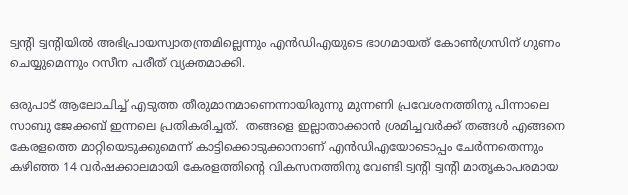ട്വന്റി ട്വന്റിയില്‍ അഭിപ്രായസ്വാതന്ത്രമില്ലെന്നും എന്‍ഡിഎയുടെ ഭാഗമായത് കോണ്‍ഗ്രസിന് ഗുണം ചെയ്യുമെന്നും റസീന പരീത് വ്യക്തമാക്കി.

ഒരുപാട് ആലോചിച്ച് എടുത്ത തീരുമാനമാണെന്നായിരുന്നു മുന്നണി പ്രവേശനത്തിനു പിന്നാലെ സാബു ജേക്കബ് ഇന്നലെ പ്രതികരിച്ചത്.  തങ്ങളെ ഇല്ലാതാക്കാന്‍ ശ്രമിച്ചവര്‍ക്ക് തങ്ങള്‍ എങ്ങനെ കേരളത്തെ മാറ്റിയെടുക്കുമെന്ന് കാട്ടിക്കൊടുക്കാനാണ് എന്‍ഡിഎയോടൊപ്പം ചേര്‍ന്നതെന്നും കഴിഞ്ഞ 14 വര്‍ഷക്കാലമായി കേരളത്തിന്റെ വികസനത്തിനു വേണ്ടി ട്വന്റി ട്വന്റി മാതൃകാപരമായ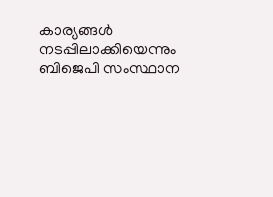കാര്യങ്ങള്‍ നടപ്പിലാക്കിയെന്നും ബിജെപി സംസ്ഥാന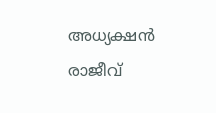അധ്യക്ഷന്‍ രാജീവ്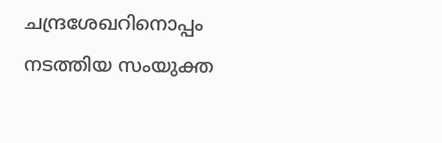ചന്ദ്രശേഖറിനൊപ്പം നടത്തിയ സംയുക്ത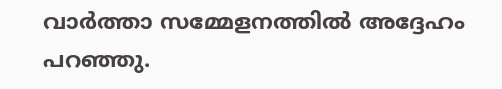വാര്‍ത്താ സമ്മേളനത്തില്‍ അദ്ദേഹം പറഞ്ഞു.